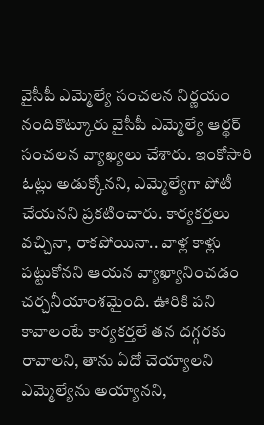వైసీపీ ఎమ్మెల్యే సంచలన నిర్ణయం
నందికొట్కూరు వైసీపీ ఎమ్మెల్యే ఆర్థర్ సంచలన వ్యాఖ్యలు చేశారు. ఇంకోసారి ఓట్లు అడుక్కోనని, ఎమ్మెల్యేగా పోటీ చేయనని ప్రకటించారు. కార్యకర్తలు వచ్చినా, రాకపోయినా.. వాళ్ల కాళ్లు పట్టుకోనని ఆయన వ్యాఖ్యానించడం చర్చనీయాంశమైంది. ఊరికి పని కావాలంటే కార్యకర్తలే తన దగ్గరకు రావాలని, తాను ఏదో చెయ్యాలని ఎమ్మెల్యేను అయ్యానని,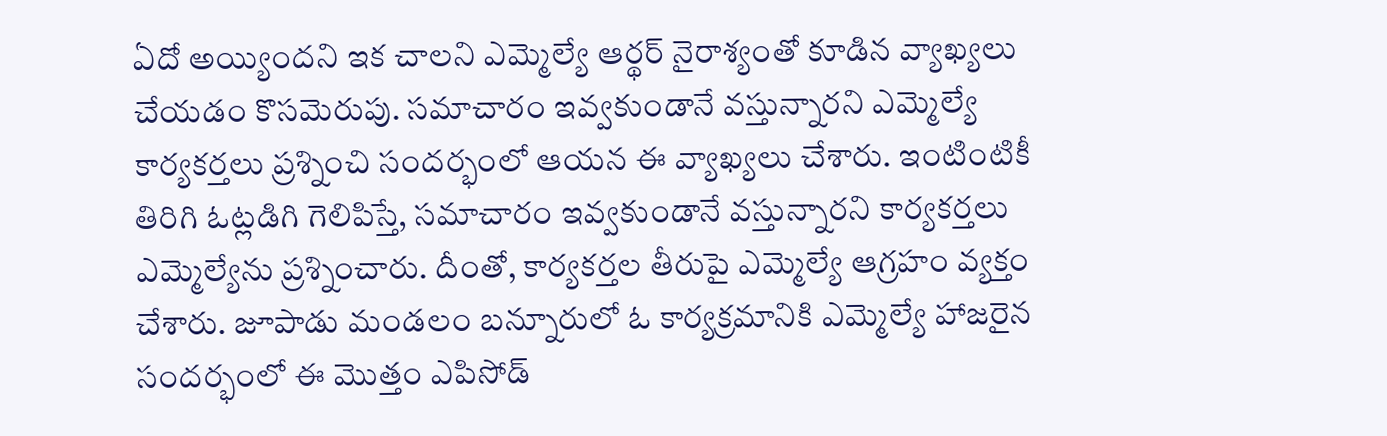ఏదో అయ్యిందని ఇక చాలని ఎమ్మెల్యే ఆర్థర్ నైరాశ్యంతో కూడిన వ్యాఖ్యలు చేయడం కొసమెరుపు. సమాచారం ఇవ్వకుండానే వస్తున్నారని ఎమ్మెల్యే కార్యకర్తలు ప్రశ్నించి సందర్భంలో ఆయన ఈ వ్యాఖ్యలు చేశారు. ఇంటింటికీ తిరిగి ఓట్లడిగి గెలిపిస్తే, సమాచారం ఇవ్వకుండానే వస్తున్నారని కార్యకర్తలు ఎమ్మెల్యేను ప్రశ్నించారు. దీంతో, కార్యకర్తల తీరుపై ఎమ్మెల్యే ఆగ్రహం వ్యక్తం చేశారు. జూపాడు మండలం బన్నూరులో ఓ కార్యక్రమానికి ఎమ్మెల్యే హాజరైన సందర్భంలో ఈ మొత్తం ఎపిసోడ్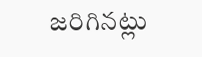జరిగినట్లు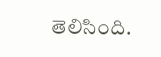తెలిసింది.